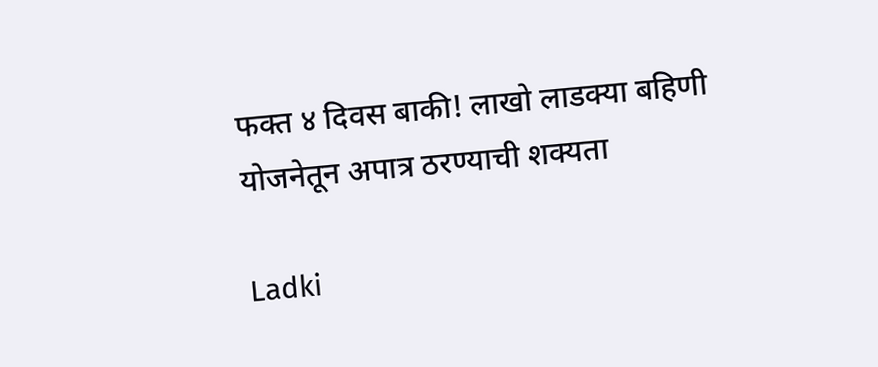फक्त ४ दिवस बाकी! लाखो लाडक्या बहिणी योजनेतून अपात्र ठरण्याची शक्यता

Ladki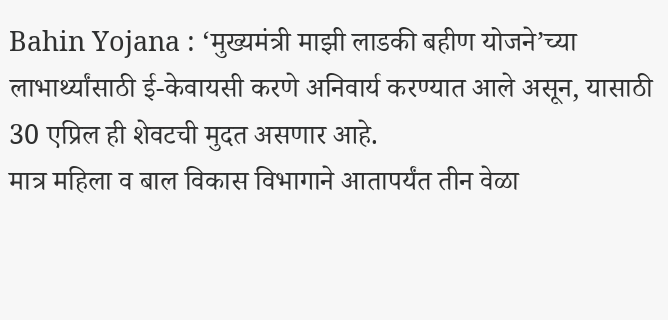Bahin Yojana : ‘मुख्यमंत्री माझी लाडकी बहीण योजने’च्या लाभार्थ्यांसाठी ई-केवायसी करणे अनिवार्य करण्यात आले असून, यासाठी 30 एप्रिल ही शेवटची मुदत असणार आहे.
मात्र महिला व बाल विकास विभागाने आतापर्यंत तीन वेळा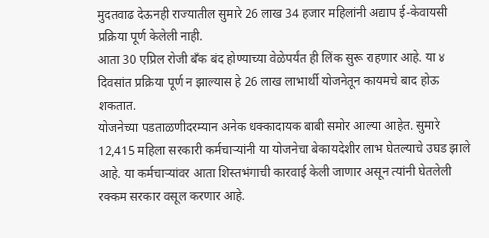मुदतवाढ देऊनही राज्यातील सुमारे 26 लाख 34 हजार महिलांनी अद्याप ई-केवायसी प्रक्रिया पूर्ण केलेली नाही.
आता 30 एप्रिल रोजी बँक बंद होण्याच्या वेळेपर्यंत ही लिंक सुरू राहणार आहे. या ४ दिवसांत प्रक्रिया पूर्ण न झाल्यास हे 26 लाख लाभार्थी योजनेतून कायमचे बाद होऊ शकतात.
योजनेच्या पडताळणीदरम्यान अनेक धक्कादायक बाबी समोर आल्या आहेत. सुमारे 12,415 महिला सरकारी कर्मचाऱ्यांनी या योजनेचा बेकायदेशीर लाभ घेतल्याचे उघड झाले आहे. या कर्मचाऱ्यांवर आता शिस्तभंगाची कारवाई केली जाणार असून त्यांनी घेतलेली रक्कम सरकार वसूल करणार आहे.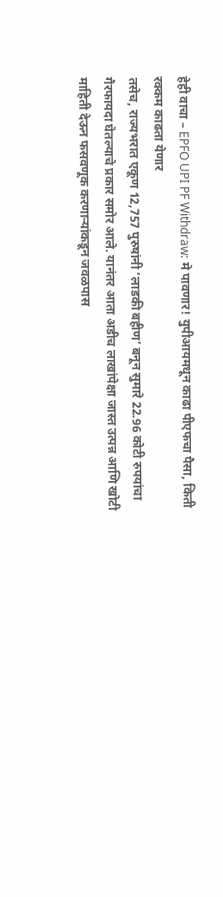हेही वाचा – EPFO UPI PF Withdraw: मे पावणार! युपीआयमधून काढा पीएफचा पैसा, किती रक्कम काढता येणार
तसेच, राज्यभरात एकूण 12,757 पुरुषांनी ‘लाडकी बहीण’ बनून सुमारे 22.96 कोटी रुपयांचा गैरफायदा घेतल्याचे प्रकार समोर आले. यानंतर आता अडीच लाखांपेक्षा जास्त उत्पन्न आणि खोटी माहिती देऊन फसवणूक करणाऱ्यांकडून जवळपास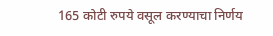165 कोटी रुपये वसूल करण्याचा निर्णय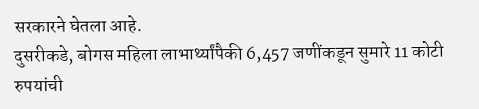सरकारने घेतला आहे.
दुसरीकडे, बोगस महिला लाभार्थ्यांपैकी 6,457 जणींकडून सुमारे 11 कोटी रुपयांची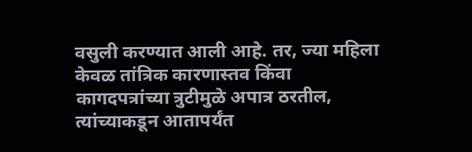वसुली करण्यात आली आहे. तर, ज्या महिला केवळ तांत्रिक कारणास्तव किंवा कागदपत्रांच्या त्रुटीमुळे अपात्र ठरतील, त्यांच्याकडून आतापर्यंत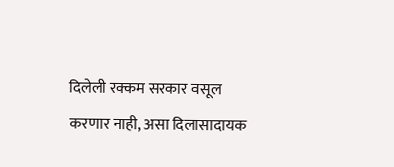दिलेली रक्कम सरकार वसूल करणार नाही, असा दिलासादायक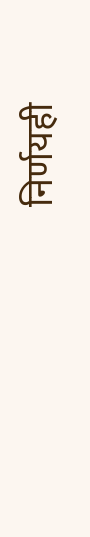निर्णयही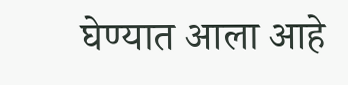घेण्यात आला आहे